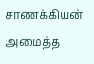சாணக்கியன் அமைத்த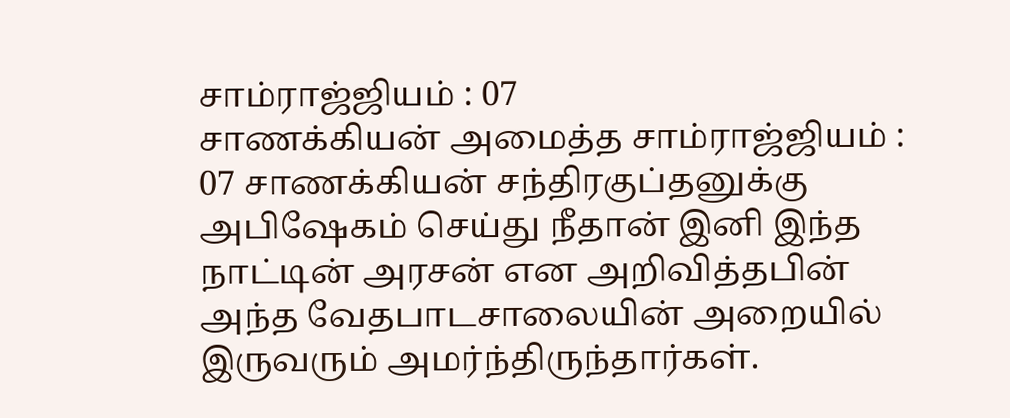சாம்ராஜ்ஜியம் : 07
சாணக்கியன் அமைத்த சாம்ராஜ்ஜியம் : 07 சாணக்கியன் சந்திரகுப்தனுக்கு அபிஷேகம் செய்து நீதான் இனி இந்த நாட்டின் அரசன் என அறிவித்தபின் அந்த வேதபாடசாலையின் அறையில் இருவரும் அமர்ந்திருந்தார்கள்.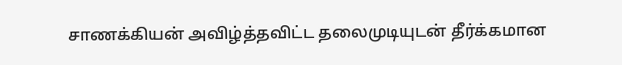சாணக்கியன் அவிழ்த்தவிட்ட தலைமுடியுடன் தீர்க்கமான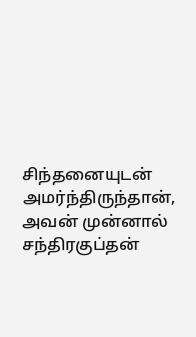சிந்தனையுடன் அமர்ந்திருந்தான், அவன் முன்னால் சந்திரகுப்தன்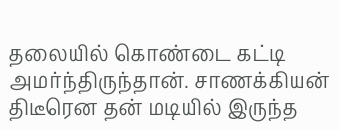தலையில் கொண்டை கட்டி அமர்ந்திருந்தான். சாணக்கியன் திடீரென தன் மடியில் இருந்த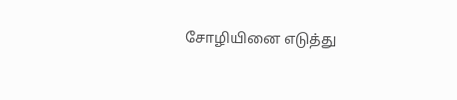சோழியினை எடுத்து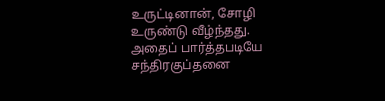உருட்டினான், சோழி உருண்டு வீழ்ந்தது. அதைப் பார்த்தபடியே சந்திரகுப்தனை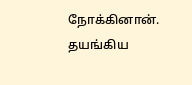நோக்கினான். தயங்கிய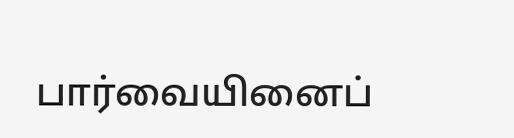பார்வையினைப்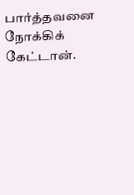பார்த்தவனை நோக்கிக் கேட்டான்.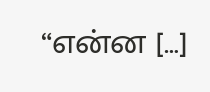“என்ன […]